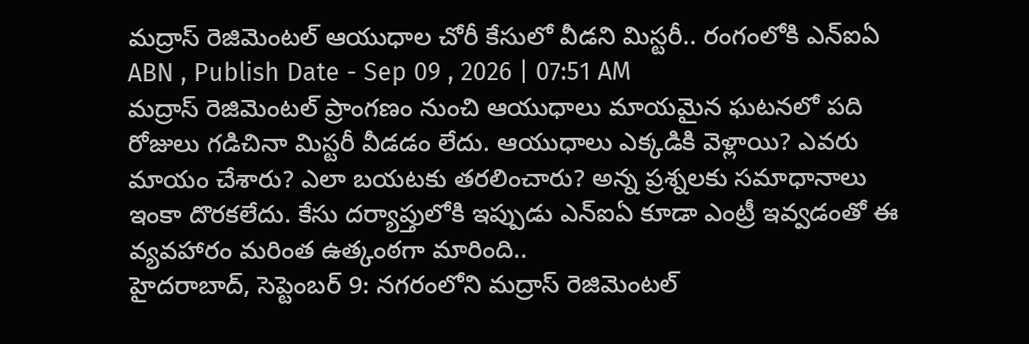మద్రాస్ రెజిమెంటల్ ఆయుధాల చోరీ కేసులో వీడని మిస్టరీ.. రంగంలోకి ఎన్ఐఏ
ABN , Publish Date - Sep 09 , 2026 | 07:51 AM
మద్రాస్ రెజిమెంటల్ ప్రాంగణం నుంచి ఆయుధాలు మాయమైన ఘటనలో పది రోజులు గడిచినా మిస్టరీ వీడడం లేదు. ఆయుధాలు ఎక్కడికి వెళ్లాయి? ఎవరు మాయం చేశారు? ఎలా బయటకు తరలించారు? అన్న ప్రశ్నలకు సమాధానాలు ఇంకా దొరకలేదు. కేసు దర్యాప్తులోకి ఇప్పుడు ఎన్ఐఏ కూడా ఎంట్రీ ఇవ్వడంతో ఈ వ్యవహారం మరింత ఉత్కంఠగా మారింది..
హైదరాబాద్, సెప్టెంబర్ 9: నగరంలోని మద్రాస్ రెజిమెంటల్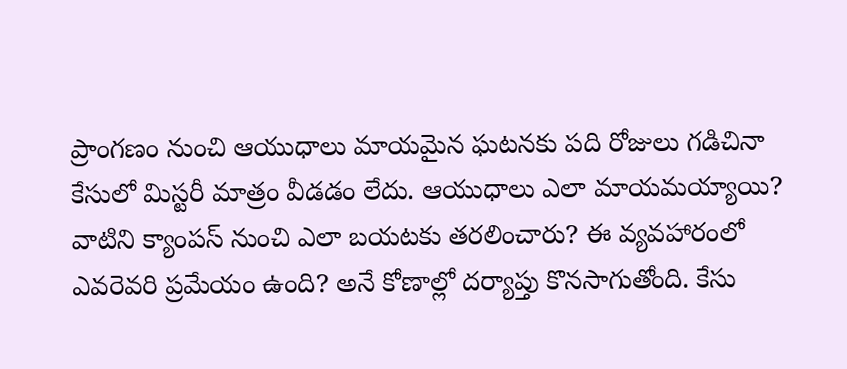ప్రాంగణం నుంచి ఆయుధాలు మాయమైన ఘటనకు పది రోజులు గడిచినా కేసులో మిస్టరీ మాత్రం వీడడం లేదు. ఆయుధాలు ఎలా మాయమయ్యాయి? వాటిని క్యాంపస్ నుంచి ఎలా బయటకు తరలించారు? ఈ వ్యవహారంలో ఎవరెవరి ప్రమేయం ఉంది? అనే కోణాల్లో దర్యాప్తు కొనసాగుతోంది. కేసు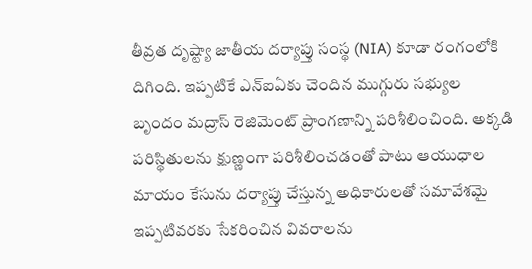తీవ్రత దృష్ట్యా జాతీయ దర్యాప్తు సంస్థ (NIA) కూడా రంగంలోకి దిగింది. ఇప్పటికే ఎన్ఐఏకు చెందిన ముగ్గురు సభ్యుల బృందం మద్రాస్ రెజిమెంట్ ప్రాంగణాన్ని పరిశీలించింది. అక్కడి పరిస్థితులను క్షుణ్ణంగా పరిశీలించడంతో పాటు ఆయుధాల మాయం కేసును దర్యాప్తు చేస్తున్న అధికారులతో సమావేశమై ఇప్పటివరకు సేకరించిన వివరాలను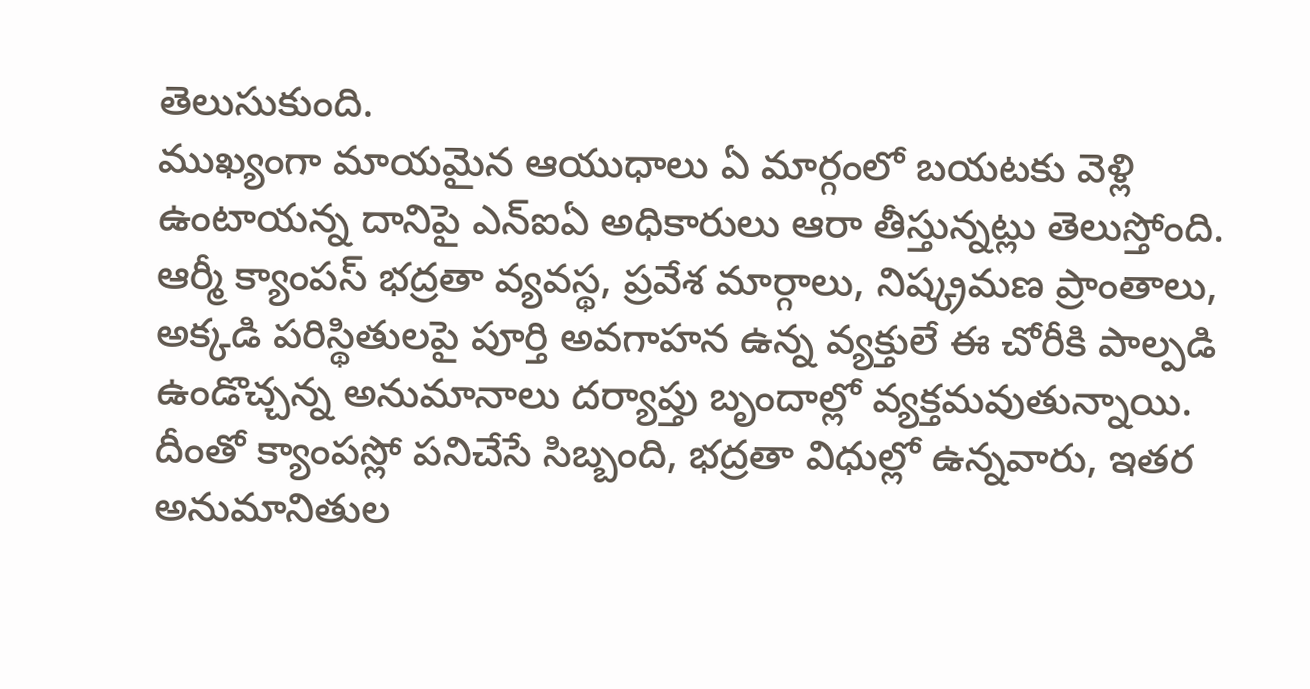తెలుసుకుంది.
ముఖ్యంగా మాయమైన ఆయుధాలు ఏ మార్గంలో బయటకు వెళ్లి ఉంటాయన్న దానిపై ఎన్ఐఏ అధికారులు ఆరా తీస్తున్నట్లు తెలుస్తోంది. ఆర్మీ క్యాంపస్ భద్రతా వ్యవస్థ, ప్రవేశ మార్గాలు, నిష్క్రమణ ప్రాంతాలు, అక్కడి పరిస్థితులపై పూర్తి అవగాహన ఉన్న వ్యక్తులే ఈ చోరీకి పాల్పడి ఉండొచ్చన్న అనుమానాలు దర్యాప్తు బృందాల్లో వ్యక్తమవుతున్నాయి. దీంతో క్యాంపస్లో పనిచేసే సిబ్బంది, భద్రతా విధుల్లో ఉన్నవారు, ఇతర అనుమానితుల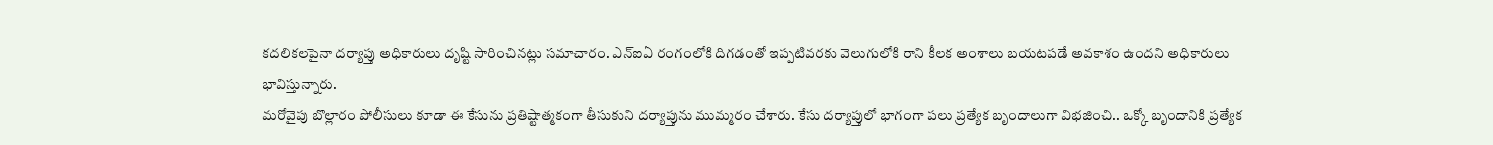కదలికలపైనా దర్యాప్తు అధికారులు దృష్టి సారించినట్లు సమాచారం. ఎన్ఐఏ రంగంలోకి దిగడంతో ఇప్పటివరకు వెలుగులోకి రాని కీలక అంశాలు బయటపడే అవకాశం ఉందని అధికారులు భావిస్తున్నారు.
మరోవైపు బొల్లారం పోలీసులు కూడా ఈ కేసును ప్రతిష్టాత్మకంగా తీసుకుని దర్యాప్తును ముమ్మరం చేశారు. కేసు దర్యాప్తులో భాగంగా పలు ప్రత్యేక బృందాలుగా విభజించి.. ఒక్కో బృందానికి ప్రత్యేక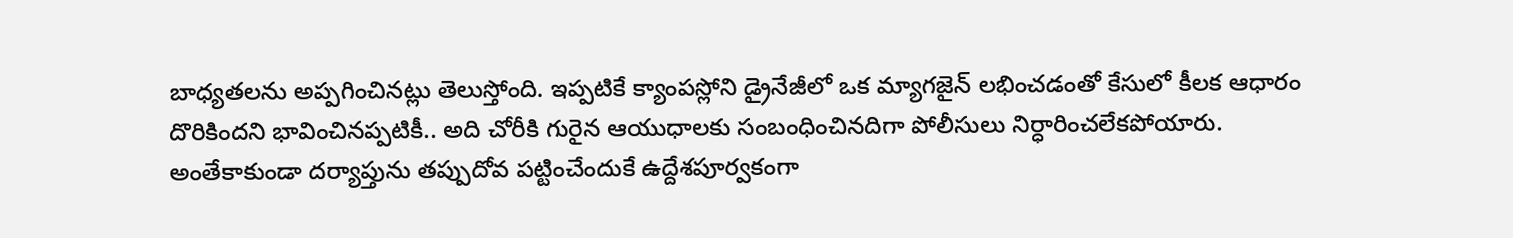బాధ్యతలను అప్పగించినట్లు తెలుస్తోంది. ఇప్పటికే క్యాంపస్లోని డ్రైనేజీలో ఒక మ్యాగజైన్ లభించడంతో కేసులో కీలక ఆధారం దొరికిందని భావించినప్పటికీ.. అది చోరీకి గురైన ఆయుధాలకు సంబంధించినదిగా పోలీసులు నిర్ధారించలేకపోయారు. అంతేకాకుండా దర్యాప్తును తప్పుదోవ పట్టించేందుకే ఉద్దేశపూర్వకంగా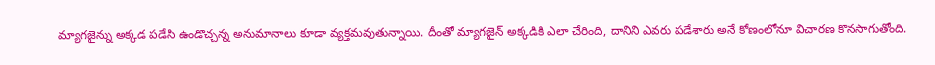మ్యాగజైన్ను అక్కడ పడేసి ఉండొచ్చన్న అనుమానాలు కూడా వ్యక్తమవుతున్నాయి. దీంతో మ్యాగజైన్ అక్కడికి ఎలా చేరింది, దానిని ఎవరు పడేశారు అనే కోణంలోనూ విచారణ కొనసాగుతోంది.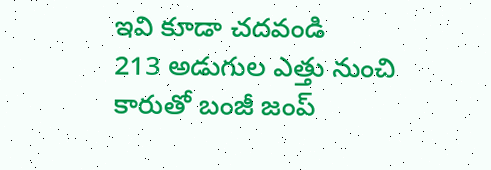ఇవి కూడా చదవండి
213 అడుగుల ఎత్తు నుంచి కారుతో బంజీ జంప్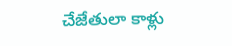చేజేతులా కాళ్లు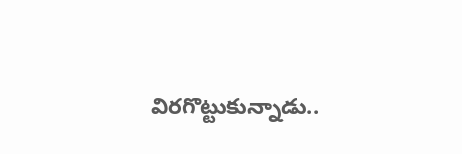విరగొట్టుకున్నాడు..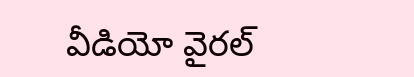వీడియో వైరల్